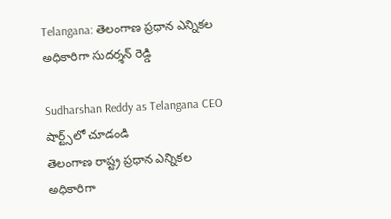Telangana: తెలంగాణ ప్రధాన ఎన్నికల అధికారిగా సుదర్శన్ రెడ్డి

Sudharshan Reddy as Telangana CEO
షార్ట్స్‌లో చూడండి
తెలంగాణ రాష్ట్ర ప్రధాన ఎన్నికల అధికారిగా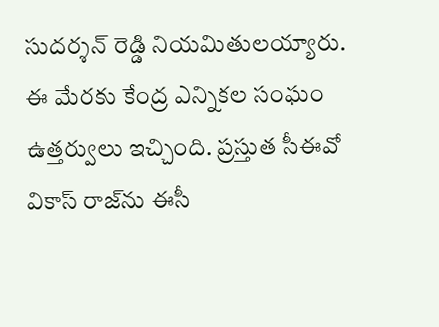సుదర్శన్ రెడ్డి నియమితులయ్యారు. ఈ మేరకు కేంద్ర ఎన్నికల సంఘం ఉత్తర్వులు ఇచ్చింది. ప్రస్తుత సీఈవో వికాస్ రాజ్‌ను ఈసీ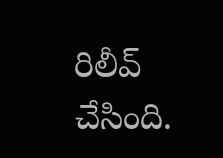రిలీవ్ చేసింది.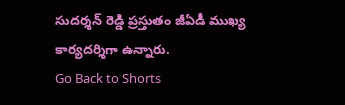సుదర్శన్ రెడ్డి ప్రస్తుతం జీఏడీ ముఖ్య కార్యదర్శిగా ఉన్నారు.
Go Back to Shorts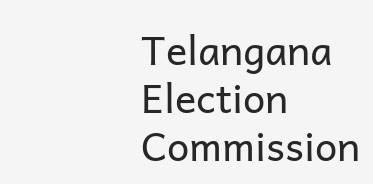Telangana
Election Commission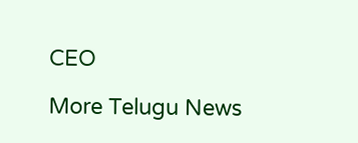CEO

More Telugu News